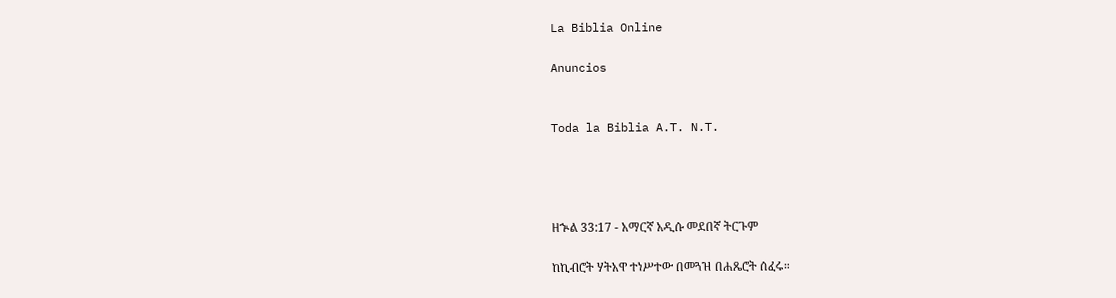La Biblia Online

Anuncios


Toda la Biblia A.T. N.T.




ዘኍል 33:17 - አማርኛ አዲሱ መደበኛ ትርጉም

ከኪብሮት ሃትአዋ ተነሥተው በመጓዝ በሐጼሮት ሰፈሩ።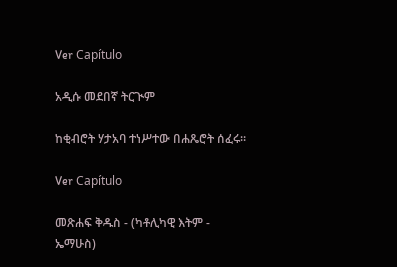Ver Capítulo

አዲሱ መደበኛ ትርጒም

ከቂብሮት ሃታአባ ተነሥተው በሐጼሮት ሰፈሩ።

Ver Capítulo

መጽሐፍ ቅዱስ - (ካቶሊካዊ እትም - ኤማሁስ)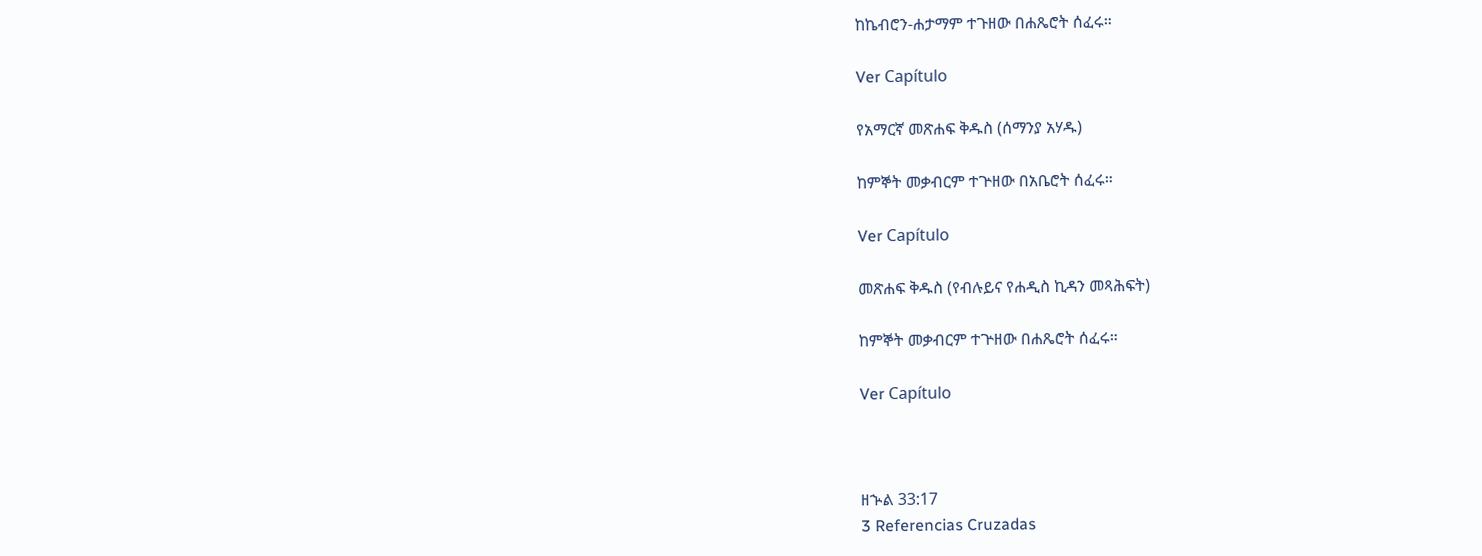ከኬብሮን-ሐታማም ተጉዘው በሐጼሮት ሰፈሩ።

Ver Capítulo

የአማርኛ መጽሐፍ ቅዱስ (ሰማንያ አሃዱ)

ከምኞት መቃብርም ተጕዘው በአቤሮት ሰፈሩ።

Ver Capítulo

መጽሐፍ ቅዱስ (የብሉይና የሐዲስ ኪዳን መጻሕፍት)

ከምኞት መቃብርም ተጕዘው በሐጼሮት ሰፈሩ።

Ver Capítulo



ዘኍል 33:17
3 Referencias Cruzadas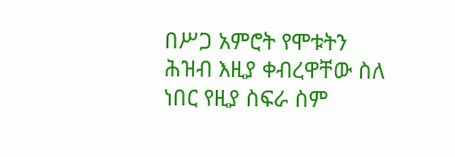በሥጋ አምሮት የሞቱትን ሕዝብ እዚያ ቀብረዋቸው ስለ ነበር የዚያ ስፍራ ስም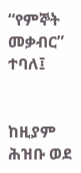“የምኞት መቃብር” ተባለ፤


ከዚያም ሕዝቡ ወደ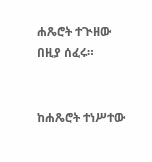ሐጼሮት ተጒዘው በዚያ ሰፈሩ።


ከሐጼሮት ተነሥተው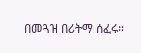በመጓዝ በሪትማ ሰፈሩ።